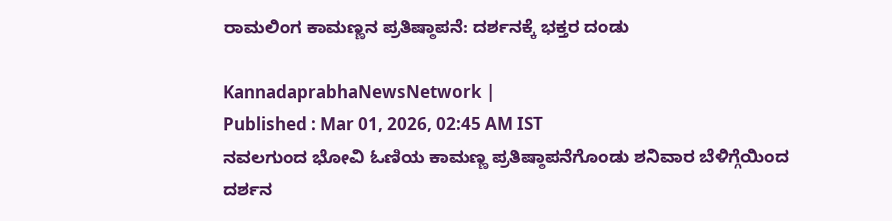ರಾಮಲಿಂಗ ಕಾಮಣ್ಣನ ಪ್ರತಿಷ್ಠಾಪನೆ: ದರ್ಶನಕ್ಕೆ ಭಕ್ತರ ದಂಡು

KannadaprabhaNewsNetwork |
Published : Mar 01, 2026, 02:45 AM IST
ನವಲಗುಂದ ಭೋವಿ ಓಣಿಯ ಕಾಮಣ್ಣ ಪ್ರತಿಷ್ಠಾಪನೆಗೊಂಡು ಶನಿವಾರ ಬೆಳಿಗ್ಗೆಯಿಂದ ದರ್ಶನ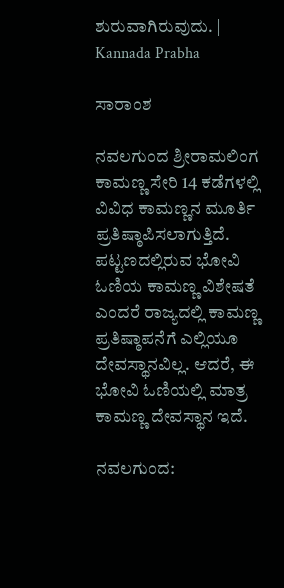ಶುರುವಾಗಿರುವುದು. | Kannada Prabha

ಸಾರಾಂಶ

ನವಲಗುಂದ ಶ್ರೀರಾಮಲಿಂಗ ಕಾಮಣ್ಣ ಸೇರಿ 14 ಕಡೆಗಳಲ್ಲಿ ವಿವಿಧ ಕಾಮಣ್ಣನ ಮೂರ್ತಿ ಪ್ರತಿಷ್ಠಾಪಿಸಲಾಗುತ್ತಿದೆ. ಪಟ್ಟಣದಲ್ಲಿರುವ ಭೋವಿ ಓಣಿಯ ಕಾಮಣ್ಣ ವಿಶೇಷತೆ ಎಂದರೆ ರಾಜ್ಯದಲ್ಲಿ ಕಾಮಣ್ಣ ಪ್ರತಿಷ್ಠಾಪನೆಗೆ ಎಲ್ಲಿಯೂ ದೇವಸ್ಥಾನವಿಲ್ಲ. ಆದರೆ, ಈ ಭೋವಿ ಓಣಿಯಲ್ಲಿ ಮಾತ್ರ ಕಾಮಣ್ಣ ದೇವಸ್ಥಾನ ಇದೆ.

ನವಲಗುಂದ: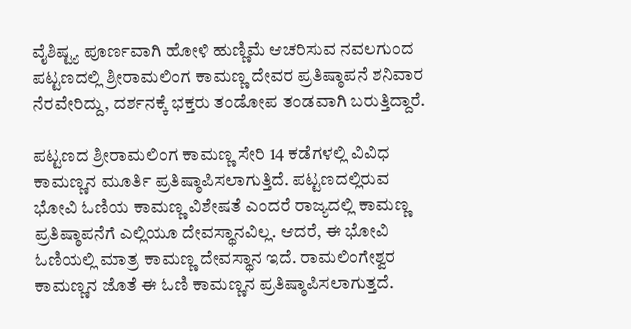ವೈಶಿಷ್ಟ್ಯ ಪೂರ್ಣವಾಗಿ ಹೋಳಿ ಹುಣ್ಣಿಮೆ ಆಚರಿಸುವ ನವಲಗುಂದ ಪಟ್ಟಣದಲ್ಲಿ ಶ್ರೀರಾಮಲಿಂಗ ಕಾಮಣ್ಣ ದೇವರ ಪ್ರತಿಷ್ಠಾಪನೆ ಶನಿವಾರ ನೆರವೇರಿದ್ದು, ದರ್ಶನಕ್ಕೆ ಭಕ್ತರು ತಂಡೋಪ ತಂಡವಾಗಿ ಬರುತ್ತಿದ್ದಾರೆ.

ಪಟ್ಟಣದ ಶ್ರೀರಾಮಲಿಂಗ ಕಾಮಣ್ಣ ಸೇರಿ 14 ಕಡೆಗಳಲ್ಲಿ ವಿವಿಧ ಕಾಮಣ್ಣನ ಮೂರ್ತಿ ಪ್ರತಿಷ್ಠಾಪಿಸಲಾಗುತ್ತಿದೆ. ಪಟ್ಟಣದಲ್ಲಿರುವ ಭೋವಿ ಓಣಿಯ ಕಾಮಣ್ಣ ವಿಶೇಷತೆ ಎಂದರೆ ರಾಜ್ಯದಲ್ಲಿ ಕಾಮಣ್ಣ ಪ್ರತಿಷ್ಠಾಪನೆಗೆ ಎಲ್ಲಿಯೂ ದೇವಸ್ಥಾನವಿಲ್ಲ. ಆದರೆ, ಈ ಭೋವಿ ಓಣಿಯಲ್ಲಿ ಮಾತ್ರ ಕಾಮಣ್ಣ ದೇವಸ್ಥಾನ ಇದೆ. ರಾಮಲಿಂಗೇಶ್ವರ ಕಾಮಣ್ಣನ ಜೊತೆ ಈ ಓಣಿ ಕಾಮಣ್ಣನ ಪ್ರತಿಷ್ಠಾಪಿಸಲಾಗುತ್ತದೆ.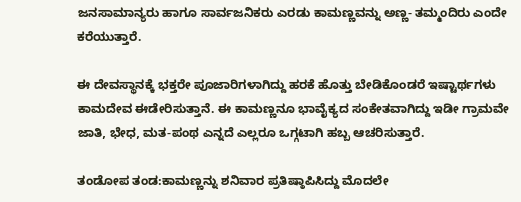ಜನಸಾಮಾನ್ಯರು ಹಾಗೂ ಸಾರ್ವಜನಿಕರು ಎರಡು ಕಾಮಣ್ಣವನ್ನು ಅಣ್ಣ- ತಮ್ಮಂದಿರು ಎಂದೇ ಕರೆಯುತ್ತಾರೆ.

ಈ ದೇವಸ್ಥಾನಕ್ಕೆ ಭಕ್ತರೇ ಪೂಜಾರಿಗಳಾಗಿದ್ದು ಹರಕೆ ಹೊತ್ತು ಬೇಡಿಕೊಂಡರೆ ಇಷ್ಟಾರ್ಥಗಳು ಕಾಮದೇವ ಈಡೇರಿಸುತ್ತಾನೆ. ಈ ಕಾಮಣ್ಣನೂ ಭಾವೈಕ್ಯದ ಸಂಕೇತವಾಗಿದ್ದು ಇಡೀ ಗ್ರಾಮವೇ ಜಾತಿ, ಭೇಧ, ಮತ-ಪಂಥ ಎನ್ನದೆ ಎಲ್ಲರೂ ಒಗ್ಗಟಾಗಿ ಹಬ್ಬ ಆಚರಿಸುತ್ತಾರೆ.

ತಂಡೋಪ ತಂಡ:ಕಾಮಣ್ಣನ್ನು ಶನಿವಾರ ಪ್ರತಿಷ್ಠಾಪಿಸಿದ್ದು ಮೊದಲೇ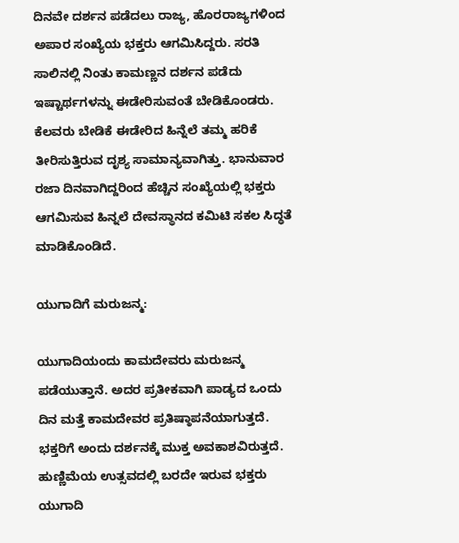ದಿನವೇ ದರ್ಶನ ಪಡೆದಲು ರಾಜ್ಯ, ಹೊರರಾಜ್ಯಗಳಿಂದ ಅಪಾರ ಸಂಖ್ಯೆಯ ಭಕ್ತರು ಆಗಮಿಸಿದ್ದರು. ಸರತಿ ಸಾಲಿನಲ್ಲಿ ನಿಂತು ಕಾಮಣ್ಣನ ದರ್ಶನ ಪಡೆದು ಇಷ್ಟಾರ್ಥಗಳನ್ನು ಈಡೇರಿಸುವಂತೆ ಬೇಡಿಕೊಂಡರು. ಕೆಲವರು ಬೇಡಿಕೆ ಈಡೇರಿದ ಹಿನ್ನೆಲೆ ತಮ್ಮ ಹರಿಕೆ ತೀರಿಸುತ್ತಿರುವ ದೃಶ್ಯ ಸಾಮಾನ್ಯವಾಗಿತ್ತು. ಭಾನುವಾರ ರಜಾ ದಿನವಾಗಿದ್ದರಿಂದ ಹೆಚ್ಚಿನ ಸಂಖ್ಯೆಯಲ್ಲಿ ಭಕ್ತರು ಆಗಮಿಸುವ ಹಿನ್ನಲೆ ದೇವಸ್ಥಾನದ ಕಮಿಟಿ ಸಕಲ ಸಿದ್ಧತೆ ಮಾಡಿಕೊಂಡಿದೆ.

ಯುಗಾದಿಗೆ ಮರುಜನ್ಮ:

ಯುಗಾದಿಯಂದು ಕಾಮದೇವರು ಮರುಜನ್ಮ ಪಡೆಯುತ್ತಾನೆ. ಅದರ ಪ್ರತೀಕವಾಗಿ ಪಾಡ್ಯದ ಒಂದು ದಿನ ಮತ್ತೆ ಕಾಮದೇವರ ಪ್ರತಿಷ್ಠಾಪನೆಯಾಗುತ್ತದೆ. ಭಕ್ತರಿಗೆ ಅಂದು ದರ್ಶನಕ್ಕೆ ಮುಕ್ತ ಅವಕಾಶವಿರುತ್ತದೆ. ಹುಣ್ಣಿಮೆಯ ಉತ್ಸವದಲ್ಲಿ ಬರದೇ ಇರುವ ಭಕ್ತರು ಯುಗಾದಿ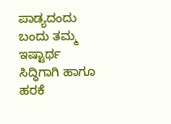ಪಾಡ್ಯದಂದು ಬಂದು ತಮ್ಮ ಇಷ್ಟಾರ್ಥ ಸಿದ್ಧಿಗಾಗಿ ಹಾಗೂ ಹರಕೆ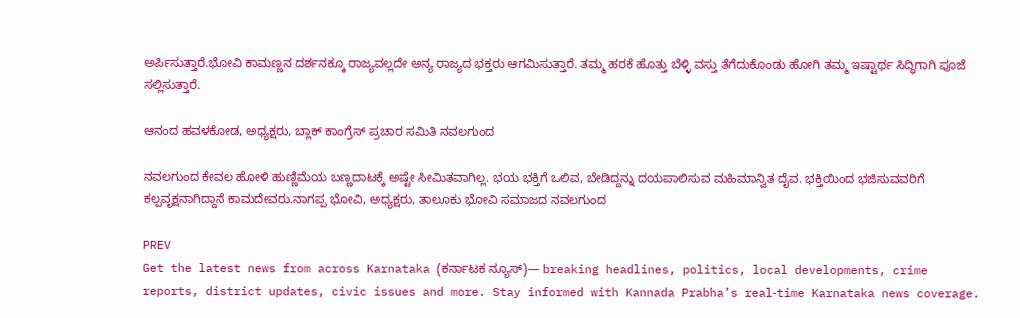ಅರ್ಪಿಸುತ್ತಾರೆ.ಭೋವಿ ಕಾಮಣ್ಣನ ದರ್ಶನಕ್ಕೂ ರಾಜ್ಯವಲ್ಲದೇ ಅನ್ಯ ರಾಜ್ಯದ ಭಕ್ತರು ಆಗಮಿಸುತ್ತಾರೆ. ತಮ್ಮ ಹರಕೆ ಹೊತ್ತು ಬೆಳ್ಳಿ ವಸ್ತು ತೆಗೆದುಕೊಂಡು ಹೋಗಿ ತಮ್ಮ ಇಷ್ಟಾರ್ಥ ಸಿದ್ಧಿಗಾಗಿ ಪೂಜೆ ಸಲ್ಲಿಸುತ್ತಾರೆ.

ಆನಂದ ಹವಳಕೋಡ, ಅಧ್ಯಕ್ಷರು, ಬ್ಲಾಕ್ ಕಾಂಗ್ರೆಸ್‌ ಪ್ರಚಾರ ಸಮಿತಿ ನವಲಗುಂದ

ನವಲಗುಂದ ಕೇವಲ ಹೋಳಿ ಹುಣ್ಣಿಮೆಯ ಬಣ್ಣದಾಟಕ್ಕೆ ಅಷ್ಟೇ ಸೀಮಿತವಾಗಿಲ್ಲ. ಭಯ ಭಕ್ತಿಗೆ ಒಲಿವ, ಬೇಡಿದ್ದನ್ನು ದಯಪಾಲಿಸುವ ಮಹಿಮಾನ್ವಿತ ದೈವ. ಭಕ್ತಿಯಿಂದ ಭಜಿಸುವವರಿಗೆ ಕಲ್ಪವೃಕ್ಷನಾಗಿದ್ದಾನೆ ಕಾಮದೇವರು.ನಾಗಪ್ಪ ಭೋವಿ, ಅಧ್ಯಕ್ಷರು, ತಾಲೂಕು ಭೋವಿ ಸಮಾಜದ ನವಲಗುಂದ

PREV
Get the latest news from across Karnataka (ಕರ್ನಾಟಕ ನ್ಯೂಸ್)— breaking headlines, politics, local developments, crime reports, district updates, civic issues and more. Stay informed with Kannada Prabha’s real‑time Karnataka news coverage.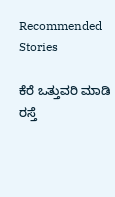Recommended Stories

ಕೆರೆ ಒತ್ತುವರಿ ಮಾಡಿ ರಸ್ತೆ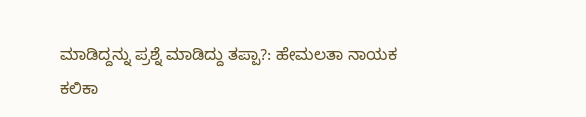ಮಾಡಿದ್ದನ್ನು ಪ್ರಶ್ನೆ ಮಾಡಿದ್ದು ತಪ್ಪಾ?: ಹೇಮಲತಾ ನಾಯಕ
ಕಲಿಕಾ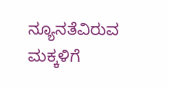ನ್ಯೂನತೆವಿರುವ ಮಕ್ಕಳಿಗೆ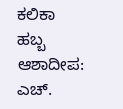ಕಲಿಕಾ ಹಬ್ಬ ಆಶಾದೀಪ: ಎಚ್.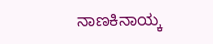ನಾಣಕಿನಾಯ್ಕ